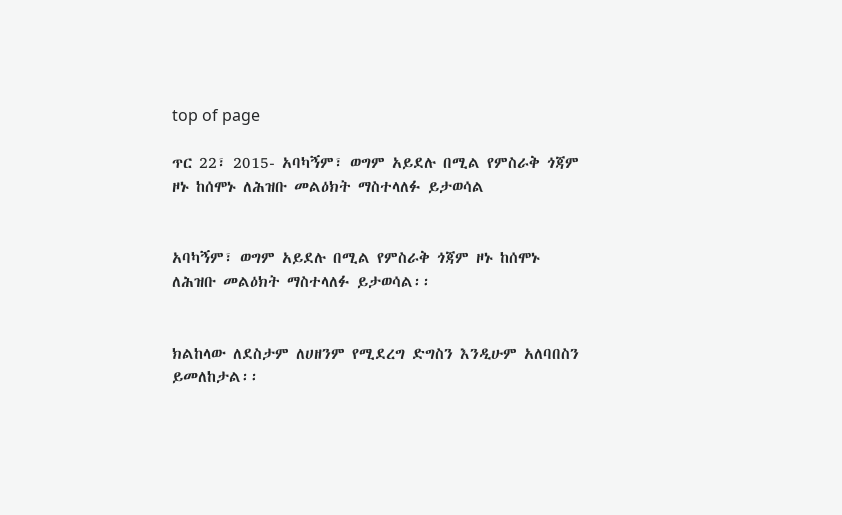top of page

ጥር 22፣ 2015- አባካኝም፣ ወግም አይደሉ በሚል የምስራቅ ጎጃም ዞኑ ከሰሞኑ ለሕዝቡ መልዕክት ማስተላለፉ ይታወሳል


አባካኝም፣ ወግም አይደሉ በሚል የምስራቅ ጎጃም ዞኑ ከሰሞኑ ለሕዝቡ መልዕክት ማስተላለፉ ይታወሳል፡፡


ክልከላው ለደስታም ለሀዘንም የሚደረግ ድግስን እንዲሁም አለባበስን ይመለከታል፡፡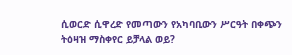ሲወርድ ሲዋረድ የመጣውን የአካባቢውን ሥርዓት በቀጭን ትዕዛዝ ማስቀየር ይቻላል ወይ?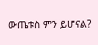ውጤቱስ ምን ይሆናል?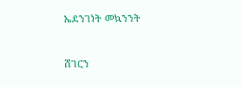ኤደንገነት መኳንንት


ሸገርን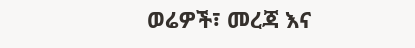ወሬዎች፣ መረጃ እና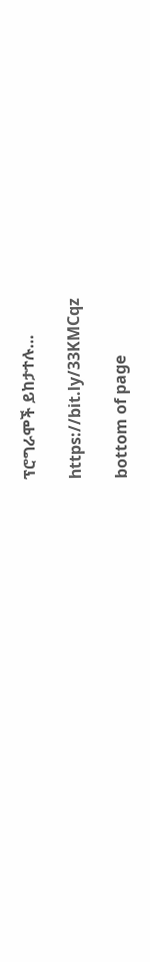ፕሮግራሞች ይከታተሉ…

https://bit.ly/33KMCqz

bottom of page